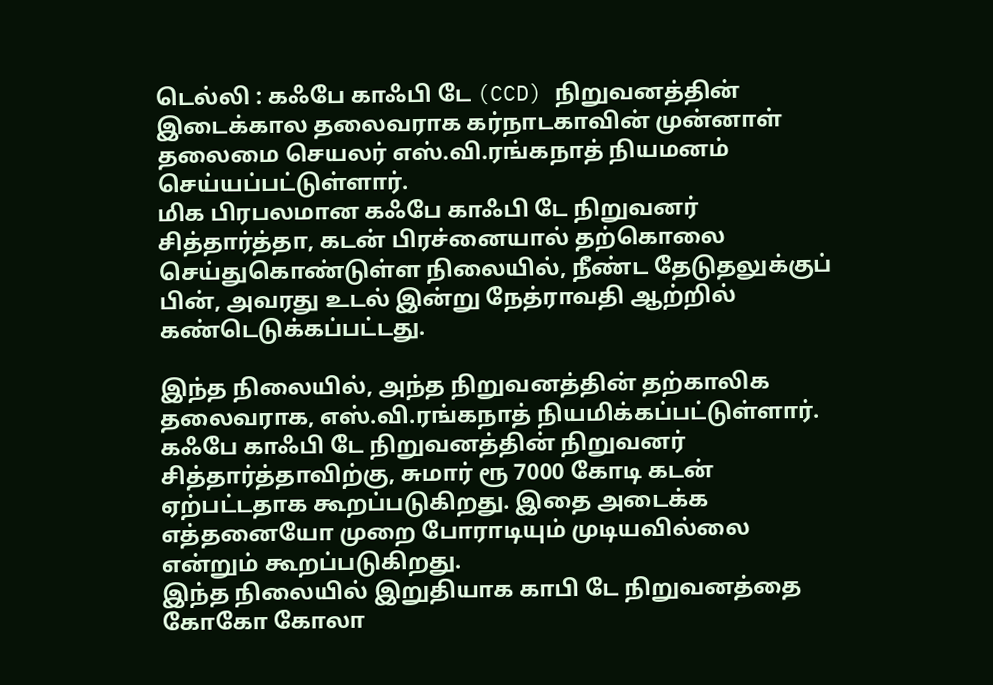டெல்லி : கஃபே காஃபி டே (CCD) நிறுவனத்தின் இடைக்கால தலைவராக கர்நாடகாவின் முன்னாள் தலைமை செயலர் எஸ்.வி.ரங்கநாத் நியமனம் செய்யப்பட்டுள்ளார்.
மிக பிரபலமான கஃபே காஃபி டே நிறுவனர் சித்தார்த்தா, கடன் பிரச்னையால் தற்கொலை செய்துகொண்டுள்ள நிலையில், நீண்ட தேடுதலுக்குப் பின், அவரது உடல் இன்று நேத்ராவதி ஆற்றில் கண்டெடுக்கப்பட்டது.

இந்த நிலையில், அந்த நிறுவனத்தின் தற்காலிக தலைவராக, எஸ்.வி.ரங்கநாத் நியமிக்கப்பட்டுள்ளார்.
கஃபே காஃபி டே நிறுவனத்தின் நிறுவனர் சித்தார்த்தாவிற்கு, சுமார் ரூ 7000 கோடி கடன் ஏற்பட்டதாக கூறப்படுகிறது. இதை அடைக்க எத்தனையோ முறை போராடியும் முடியவில்லை என்றும் கூறப்படுகிறது.
இந்த நிலையில் இறுதியாக காபி டே நிறுவனத்தை கோகோ கோலா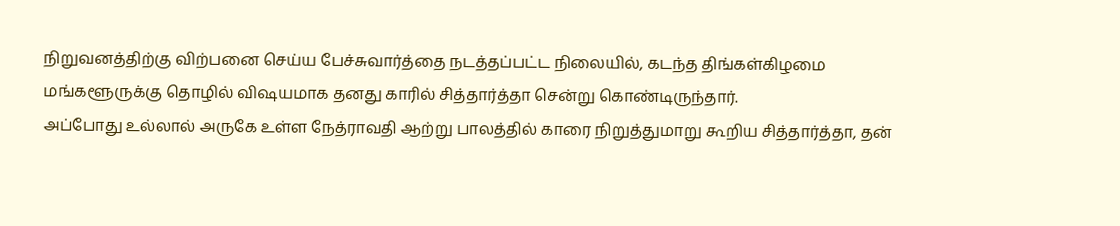நிறுவனத்திற்கு விற்பனை செய்ய பேச்சுவார்த்தை நடத்தப்பட்ட நிலையில், கடந்த திங்கள்கிழமை மங்களூருக்கு தொழில் விஷயமாக தனது காரில் சித்தார்த்தா சென்று கொண்டிருந்தார்.
அப்போது உல்லால் அருகே உள்ள நேத்ராவதி ஆற்று பாலத்தில் காரை நிறுத்துமாறு கூறிய சித்தார்த்தா, தன்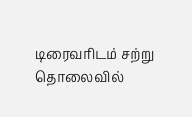டிரைவரிடம் சற்று தொலைவில்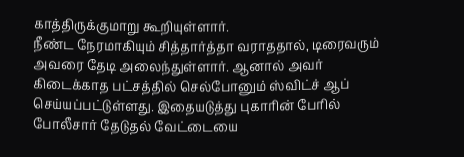காத்திருக்குமாறு கூறியுள்ளார்.
நீண்ட நேரமாகியும் சித்தார்த்தா வராததால், டிரைவரும் அவரை தேடி அலைந்துள்ளார். ஆனால் அவர் கிடைக்காத பட்சத்தில் செல்போனும் ஸ்விட்ச் ஆப் செய்யப்பட்டுள்ளது. இதையடுத்து புகாரின் பேரில் போலீசார் தேடுதல் வேட்டையை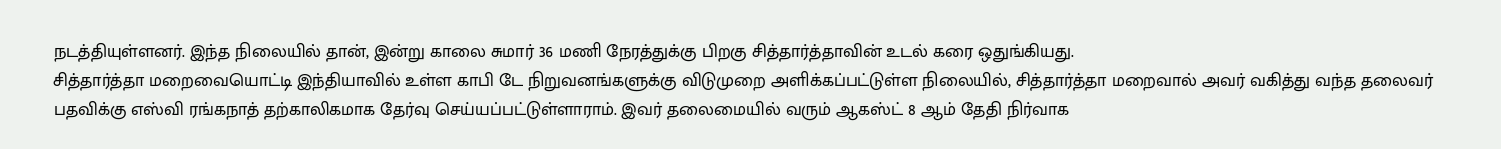நடத்தியுள்ளனர். இந்த நிலையில் தான், இன்று காலை சுமார் 36 மணி நேரத்துக்கு பிறகு சித்தார்த்தாவின் உடல் கரை ஒதுங்கியது.
சித்தார்த்தா மறைவையொட்டி இந்தியாவில் உள்ள காபி டே நிறுவனங்களுக்கு விடுமுறை அளிக்கப்பட்டுள்ள நிலையில், சித்தார்த்தா மறைவால் அவர் வகித்து வந்த தலைவர் பதவிக்கு எஸ்வி ரங்கநாத் தற்காலிகமாக தேர்வு செய்யப்பட்டுள்ளாராம். இவர் தலைமையில் வரும் ஆகஸ்ட் 8 ஆம் தேதி நிர்வாக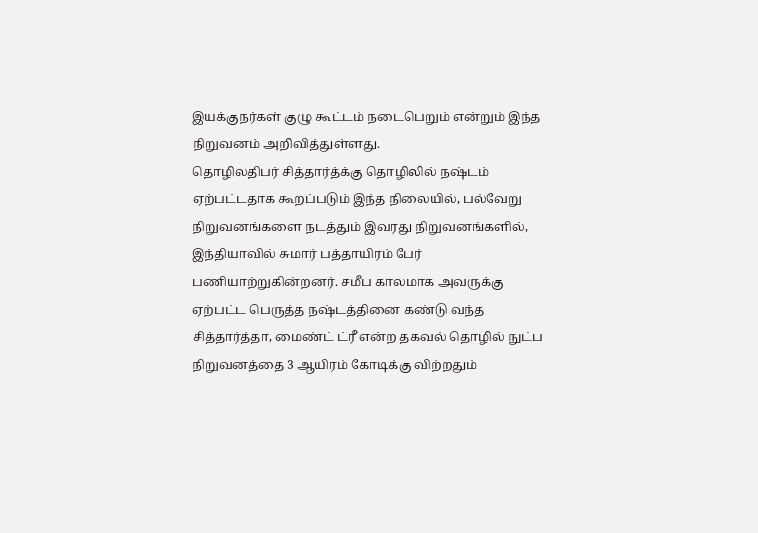இயக்குநர்கள் குழு கூட்டம் நடைபெறும் என்றும் இந்த நிறுவனம் அறிவித்துள்ளது.
தொழிலதிபர் சித்தார்த்க்கு தொழிலில் நஷ்டம் ஏற்பட்டதாக கூறப்படும் இந்த நிலையில், பல்வேறு நிறுவனங்களை நடத்தும் இவரது நிறுவனங்களில், இந்தியாவில் சுமார் பத்தாயிரம் பேர் பணியாற்றுகின்றனர். சமீப காலமாக அவருக்கு ஏற்பட்ட பெருத்த நஷ்டத்தினை கண்டு வந்த சித்தார்த்தா, மைண்ட் ட்ரீ என்ற தகவல் தொழில் நுட்ப நிறுவனத்தை 3 ஆயிரம் கோடிக்கு விற்றதும்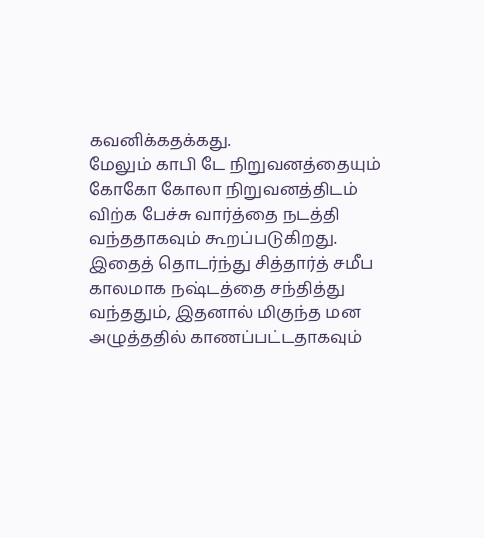கவனிக்கதக்கது.
மேலும் காபி டே நிறுவனத்தையும் கோகோ கோலா நிறுவனத்திடம் விற்க பேச்சு வார்த்தை நடத்தி வந்ததாகவும் கூறப்படுகிறது. இதைத் தொடர்ந்து சித்தார்த் சமீப காலமாக நஷ்டத்தை சந்தித்து வந்ததும், இதனால் மிகுந்த மன அழுத்ததில் காணப்பட்டதாகவும்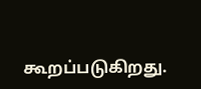கூறப்படுகிறது.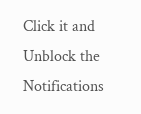Click it and Unblock the Notifications